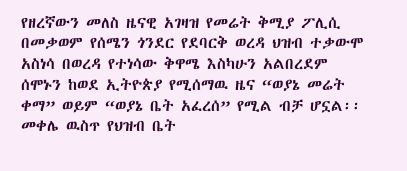የዘረኛውን መለስ ዜናዊ አገዛዝ የመሬት ቅሚያ ፖሊሲ በመቃወም የሰሜን ጎንደር የደባርቅ ወረዳ ህዝብ ተቃውሞ አስነሳ በወረዳ የተነሳው ቅዋሜ እስካሁን አልበረደም
ሰሞኑን ከወደ ኢትዮጵያ የሚሰማዉ ዜና “ወያኔ መሬት ቀማ” ወይም “ወያኔ ቤት አፈረሰ” የሚል ብቻ ሆኗል፡፡ መቀሌ ዉስጥ የህዝብ ቤት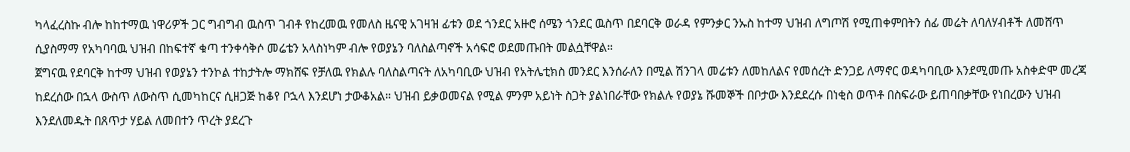ካላፈረስኩ ብሎ ከከተማዉ ነዋሪዎች ጋር ግብግብ ዉስጥ ገብቶ የከረመዉ የመለስ ዜናዊ አገዛዝ ፊቱን ወደ ጎንደር አዙሮ ሰሜን ጎንደር ዉስጥ በደባርቅ ወራዳ የምንቃር ንኡስ ከተማ ህዝብ ለግጦሽ የሚጠቀምበትን ሰፊ መሬት ለባለሃብቶች ለመሸጥ ሲያስማማ የአካባባዉ ህዝብ በከፍተኛ ቁጣ ተንቀሳቅሶ መሬቴን አላስነካም ብሎ የወያኔን ባለስልጣኖች አሳፍሮ ወደመጡበት መልሷቸዋል።
ጀግናዉ የደባርቅ ከተማ ህዝብ የወያኔን ተንኮል ተከታትሎ ማክሸፍ የቻለዉ የክልሉ ባለስልጣናት ለአካባቢው ህዝብ የአትሌቲክስ መንደር እንሰራለን በሚል ሽንገላ መሬቱን ለመከለልና የመሰረት ድንጋይ ለማኖር ወዳካባቢው እንደሚመጡ አስቀድሞ መረጃ ከደረሰው በኋላ ውስጥ ለውስጥ ሲመካከርና ሲዘጋጅ ከቆየ ቦኋላ እንደሆነ ታውቆአል። ህዝብ ይቃወመናል የሚል ምንም አይነት ስጋት ያልነበራቸው የክልሉ የወያኔ ሹመኞች በቦታው እንደደረሱ በነቂስ ወጥቶ በስፍራው ይጠባበቃቸው የነበረውን ህዝብ እንደለመዱት በጸጥታ ሃይል ለመበተን ጥረት ያደረጉ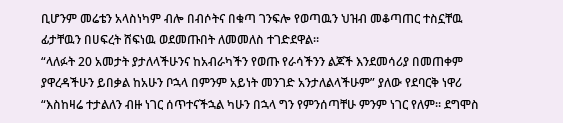ቢሆንም መሬቴን አላስነካም ብሎ በብሶትና በቁጣ ገንፍሎ የወጣዉን ህዝብ መቆጣጠር ተስኗቸዉ ፊታቸዉን በሀፍረት ሸፍነዉ ወደመጡበት ለመመለስ ተገድደዋል።
“ላለፉት 20 አመታት ያታለላችሁንና ከአብራካችን የወጡ የራሳችንን ልጆች እንደመሳሪያ በመጠቀም ያዋረዳችሁን ይበቃል ከአሁን ቦኋላ በምንም አይነት መንገድ አንታለልላችሁም” ያለው የደባርቅ ነዋሪ “እስከዛሬ ተታልለን ብዙ ነገር ሰጥተናችኋል ካሁን በኋላ ግን የምንሰጣቸሁ ምንም ነገር የለም። ደግሞስ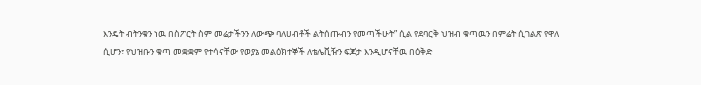እንዴት ብትንቁን ነዉ በስፖርት ስም መሬታችንን ለውጭ ባለሀብቶች ልትሰጡብን የመጣችሁት” ሲል የደባርቅ ህዝብ ቁጣዉን በምሬት ሲገልጽ የዋለ ሲሆን፣ የህዝቡን ቁጣ መቋቋም የተሳናቸው የወያኔ መልዕክተኞች ለቴሌቪዥን ፍጆታ እንዲሆናቸዉ በዕቅድ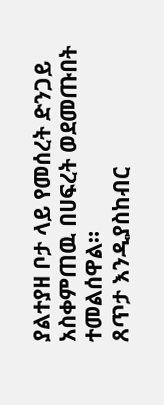ያልተያዘ ቦታ ላይ የመሰረት ድንጋይ አስቀምጠዉ በሀፍረት ወደመጡበት ተመልሰዋል።
ጸጥታ እንዲያስከብር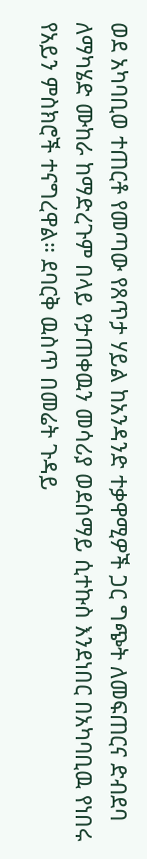ወደ አካባቢወ ተጠርቶ የመጣው የጸጥታ ሃይል ከአንዳንድ ተቃዋሚዎች ጋር ግጭት ለመፍጠርና ድብደባ ለማካሄድ ሙከራ ከማድረጉም በላይ የታጠቀዉን መሳሪያ ወደሰማይ ሲተኩስ እንደነበር በአካባቢዉ የነበሩ የአይን ምስክሮች ተናግረዋል። ደባርቅ ዉስጥ በመሬት ጉዳይ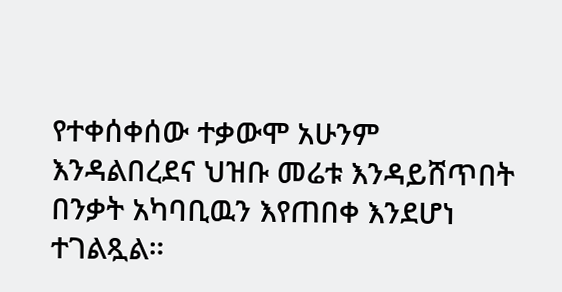የተቀሰቀሰው ተቃውሞ አሁንም እንዳልበረደና ህዝቡ መሬቱ እንዳይሸጥበት በንቃት አካባቢዉን እየጠበቀ እንደሆነ ተገልጿል።